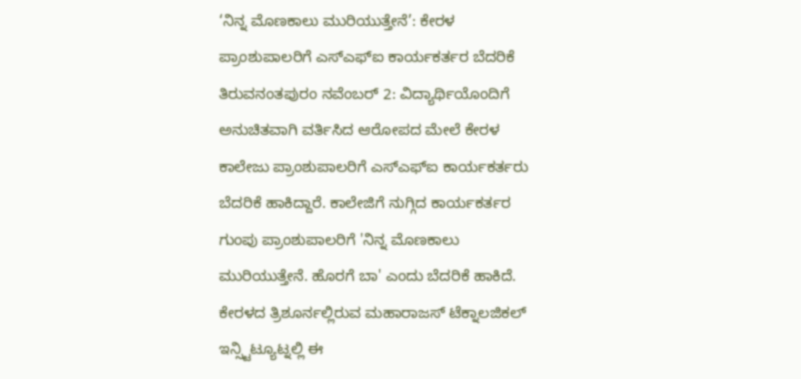‘ನಿನ್ನ ಮೊಣಕಾಲು ಮುರಿಯುತ್ತೇನೆ’: ಕೇರಳ ಪ್ರಾಂಶುಪಾಲರಿಗೆ ಎಸ್ಎಫ್ಐ ಕಾರ್ಯಕರ್ತರ ಬೆದರಿಕೆ
ತಿರುವನಂತಪುರಂ ನವೆಂಬರ್ 2: ವಿದ್ಯಾರ್ಥಿಯೊಂದಿಗೆ ಅನುಚಿತವಾಗಿ ವರ್ತಿಸಿದ ಆರೋಪದ ಮೇಲೆ ಕೇರಳ ಕಾಲೇಜು ಪ್ರಾಂಶುಪಾಲರಿಗೆ ಎಸ್ಎಫ್ಐ ಕಾರ್ಯಕರ್ತರು ಬೆದರಿಕೆ ಹಾಕಿದ್ದಾರೆ. ಕಾಲೇಜಿಗೆ ನುಗ್ಗಿದ ಕಾರ್ಯಕರ್ತರ ಗುಂಪು ಪ್ರಾಂಶುಪಾಲರಿಗೆ 'ನಿನ್ನ ಮೊಣಕಾಲು ಮುರಿಯುತ್ತೇನೆ. ಹೊರಗೆ ಬಾ' ಎಂದು ಬೆದರಿಕೆ ಹಾಕಿದೆ. ಕೇರಳದ ತ್ರಿಶೂರ್ನಲ್ಲಿರುವ ಮಹಾರಾಜಸ್ ಟೆಕ್ನಾಲಜಿಕಲ್ ಇನ್ಸ್ಟಿಟ್ಯೂಟ್ನಲ್ಲಿ ಈ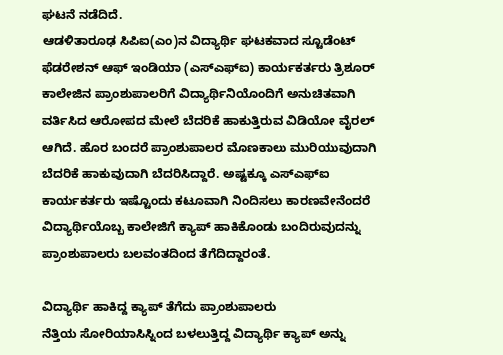ಘಟನೆ ನಡೆದಿದೆ.
ಆಡಳಿತಾರೂಢ ಸಿಪಿಐ(ಎಂ)ನ ವಿದ್ಯಾರ್ಥಿ ಘಟಕವಾದ ಸ್ಟೂಡೆಂಟ್ ಫೆಡರೇಶನ್ ಆಫ್ ಇಂಡಿಯಾ (ಎಸ್ಎಫ್ಐ) ಕಾರ್ಯಕರ್ತರು ತ್ರಿಶೂರ್ ಕಾಲೇಜಿನ ಪ್ರಾಂಶುಪಾಲರಿಗೆ ವಿದ್ಯಾರ್ಥಿನಿಯೊಂದಿಗೆ ಅನುಚಿತವಾಗಿ ವರ್ತಿಸಿದ ಆರೋಪದ ಮೇಲೆ ಬೆದರಿಕೆ ಹಾಕುತ್ತಿರುವ ವಿಡಿಯೋ ವೈರಲ್ ಆಗಿದೆ. ಹೊರ ಬಂದರೆ ಪ್ರಾಂಶುಪಾಲರ ಮೊಣಕಾಲು ಮುರಿಯುವುದಾಗಿ ಬೆದರಿಕೆ ಹಾಕುವುದಾಗಿ ಬೆದರಿಸಿದ್ದಾರೆ. ಅಷ್ಟಕ್ಕೂ ಎಸ್ಎಫ್ಐ ಕಾರ್ಯಕರ್ತರು ಇಷ್ಟೊಂದು ಕಟೂವಾಗಿ ನಿಂದಿಸಲು ಕಾರಣವೇನೆಂದರೆ ವಿದ್ಯಾರ್ಥಿಯೊಬ್ಬ ಕಾಲೇಜಿಗೆ ಕ್ಯಾಪ್ ಹಾಕಿಕೊಂಡು ಬಂದಿರುವುದನ್ನು ಪ್ರಾಂಶುಪಾಲರು ಬಲವಂತದಿಂದ ತೆಗೆದಿದ್ದಾರಂತೆ.

ವಿದ್ಯಾರ್ಥಿ ಹಾಕಿದ್ದ ಕ್ಯಾಪ್ ತೆಗೆದು ಪ್ರಾಂಶುಪಾಲರು
ನೆತ್ತಿಯ ಸೋರಿಯಾಸಿಸ್ನಿಂದ ಬಳಲುತ್ತಿದ್ದ ವಿದ್ಯಾರ್ಥಿ ಕ್ಯಾಪ್ ಅನ್ನು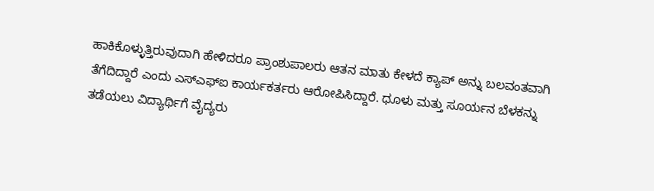ಹಾಕಿಕೊಳ್ಳುತ್ತಿರುವುದಾಗಿ ಹೇಳಿದರೂ ಪ್ರಾಂಶುಪಾಲರು ಆತನ ಮಾತು ಕೇಳದೆ ಕ್ಯಾಪ್ ಅನ್ನು ಬಲವಂತವಾಗಿ ತೆಗೆದಿದ್ದಾರೆ ಎಂದು ಎಸ್ಎಫ್ಐ ಕಾರ್ಯಕರ್ತರು ಆರೋಪಿಸಿದ್ದಾರೆ. ಧೂಳು ಮತ್ತು ಸೂರ್ಯನ ಬೆಳಕನ್ನು ತಡೆಯಲು ವಿದ್ಯಾರ್ಥಿಗೆ ವೈದ್ಯರು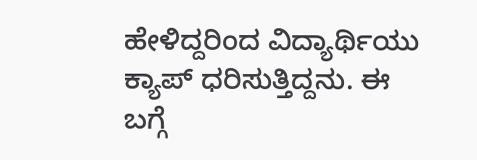ಹೇಳಿದ್ದರಿಂದ ವಿದ್ಯಾರ್ಥಿಯು ಕ್ಯಾಪ್ ಧರಿಸುತ್ತಿದ್ದನು. ಈ ಬಗ್ಗೆ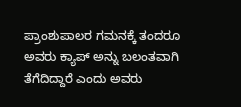ಪ್ರಾಂಶುಪಾಲರ ಗಮನಕ್ಕೆ ತಂದರೂ ಅವರು ಕ್ಯಾಪ್ ಅನ್ನು ಬಲಂತವಾಗಿ ತೆಗೆದಿದ್ದಾರೆ ಎಂದು ಅವರು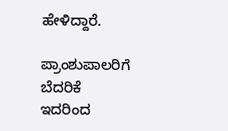ಹೇಳಿದ್ದಾರೆ.

ಪ್ರಾಂಶುಪಾಲರಿಗೆ ಬೆದರಿಕೆ
ಇದರಿಂದ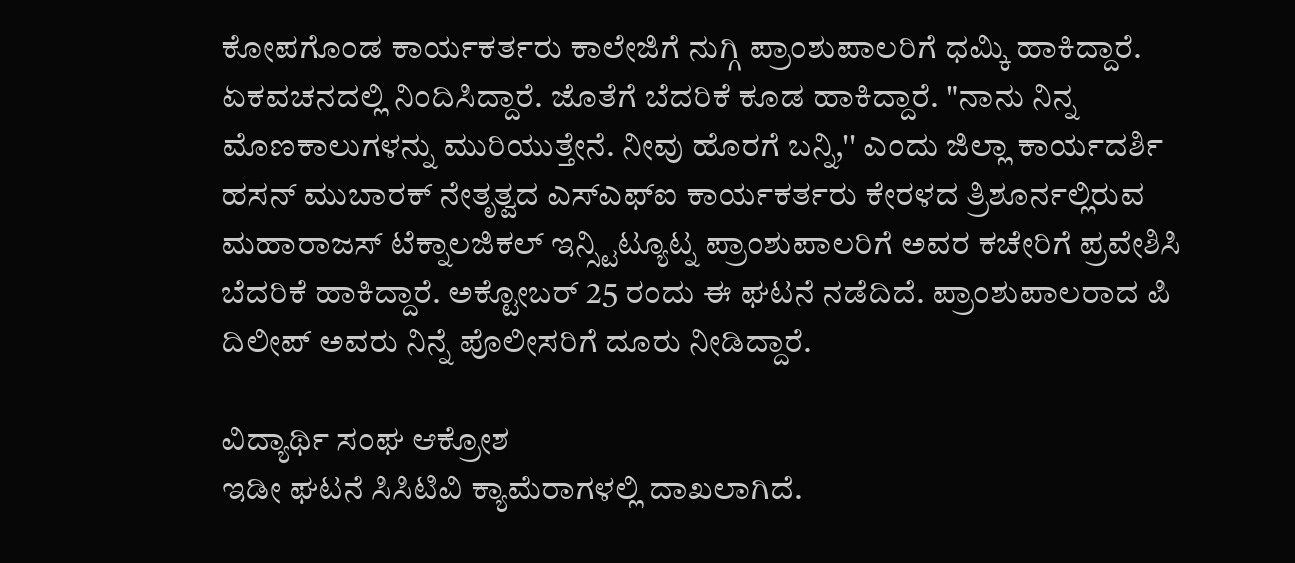ಕೋಪಗೊಂಡ ಕಾರ್ಯಕರ್ತರು ಕಾಲೇಜಿಗೆ ನುಗ್ಗಿ ಪ್ರಾಂಶುಪಾಲರಿಗೆ ಧಮ್ಕಿ ಹಾಕಿದ್ದಾರೆ. ಏಕವಚನದಲ್ಲಿ ನಿಂದಿಸಿದ್ದಾರೆ. ಜೊತೆಗೆ ಬೆದರಿಕೆ ಕೂಡ ಹಾಕಿದ್ದಾರೆ. "ನಾನು ನಿನ್ನ ಮೊಣಕಾಲುಗಳನ್ನು ಮುರಿಯುತ್ತೇನೆ. ನೀವು ಹೊರಗೆ ಬನ್ನಿ,'' ಎಂದು ಜಿಲ್ಲಾ ಕಾರ್ಯದರ್ಶಿ ಹಸನ್ ಮುಬಾರಕ್ ನೇತೃತ್ವದ ಎಸ್ಎಫ್ಐ ಕಾರ್ಯಕರ್ತರು ಕೇರಳದ ತ್ರಿಶೂರ್ನಲ್ಲಿರುವ ಮಹಾರಾಜಸ್ ಟೆಕ್ನಾಲಜಿಕಲ್ ಇನ್ಸ್ಟಿಟ್ಯೂಟ್ನ ಪ್ರಾಂಶುಪಾಲರಿಗೆ ಅವರ ಕಚೇರಿಗೆ ಪ್ರವೇಶಿಸಿ ಬೆದರಿಕೆ ಹಾಕಿದ್ದಾರೆ. ಅಕ್ಟೋಬರ್ 25 ರಂದು ಈ ಘಟನೆ ನಡೆದಿದೆ. ಪ್ರಾಂಶುಪಾಲರಾದ ಪಿ ದಿಲೀಪ್ ಅವರು ನಿನ್ನೆ ಪೊಲೀಸರಿಗೆ ದೂರು ನೀಡಿದ್ದಾರೆ.

ವಿದ್ಯಾರ್ಥಿ ಸಂಘ ಆಕ್ರೋಶ
ಇಡೀ ಘಟನೆ ಸಿಸಿಟಿವಿ ಕ್ಯಾಮೆರಾಗಳಲ್ಲಿ ದಾಖಲಾಗಿದೆ.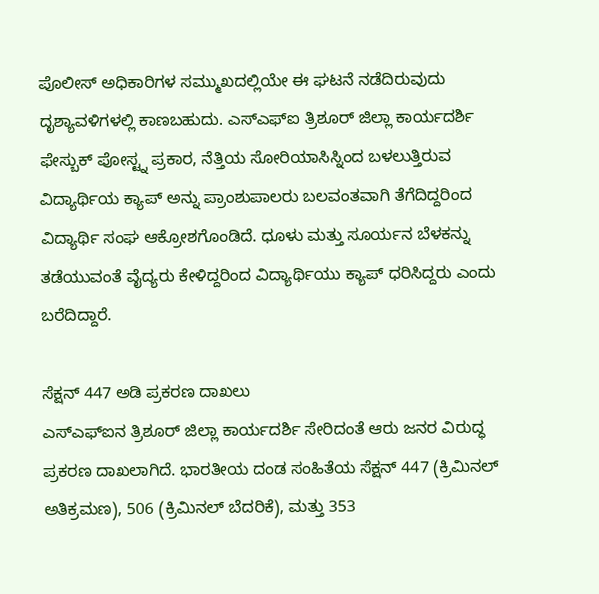ಪೊಲೀಸ್ ಅಧಿಕಾರಿಗಳ ಸಮ್ಮುಖದಲ್ಲಿಯೇ ಈ ಘಟನೆ ನಡೆದಿರುವುದು ದೃಶ್ಯಾವಳಿಗಳಲ್ಲಿ ಕಾಣಬಹುದು. ಎಸ್ಎಫ್ಐ ತ್ರಿಶೂರ್ ಜಿಲ್ಲಾ ಕಾರ್ಯದರ್ಶಿ ಫೇಸ್ಬುಕ್ ಪೋಸ್ಟ್ನ ಪ್ರಕಾರ, ನೆತ್ತಿಯ ಸೋರಿಯಾಸಿಸ್ನಿಂದ ಬಳಲುತ್ತಿರುವ ವಿದ್ಯಾರ್ಥಿಯ ಕ್ಯಾಪ್ ಅನ್ನು ಪ್ರಾಂಶುಪಾಲರು ಬಲವಂತವಾಗಿ ತೆಗೆದಿದ್ದರಿಂದ ವಿದ್ಯಾರ್ಥಿ ಸಂಘ ಆಕ್ರೋಶಗೊಂಡಿದೆ. ಧೂಳು ಮತ್ತು ಸೂರ್ಯನ ಬೆಳಕನ್ನು ತಡೆಯುವಂತೆ ವೈದ್ಯರು ಕೇಳಿದ್ದರಿಂದ ವಿದ್ಯಾರ್ಥಿಯು ಕ್ಯಾಪ್ ಧರಿಸಿದ್ದರು ಎಂದು ಬರೆದಿದ್ದಾರೆ.

ಸೆಕ್ಷನ್ 447 ಅಡಿ ಪ್ರಕರಣ ದಾಖಲು
ಎಸ್ಎಫ್ಐನ ತ್ರಿಶೂರ್ ಜಿಲ್ಲಾ ಕಾರ್ಯದರ್ಶಿ ಸೇರಿದಂತೆ ಆರು ಜನರ ವಿರುದ್ಧ ಪ್ರಕರಣ ದಾಖಲಾಗಿದೆ. ಭಾರತೀಯ ದಂಡ ಸಂಹಿತೆಯ ಸೆಕ್ಷನ್ 447 (ಕ್ರಿಮಿನಲ್ ಅತಿಕ್ರಮಣ), 506 (ಕ್ರಿಮಿನಲ್ ಬೆದರಿಕೆ), ಮತ್ತು 353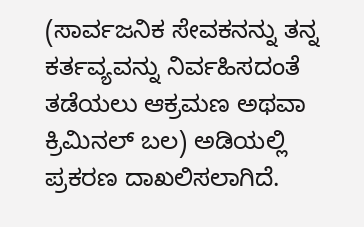(ಸಾರ್ವಜನಿಕ ಸೇವಕನನ್ನು ತನ್ನ ಕರ್ತವ್ಯವನ್ನು ನಿರ್ವಹಿಸದಂತೆ ತಡೆಯಲು ಆಕ್ರಮಣ ಅಥವಾ ಕ್ರಿಮಿನಲ್ ಬಲ) ಅಡಿಯಲ್ಲಿ ಪ್ರಕರಣ ದಾಖಲಿಸಲಾಗಿದೆ.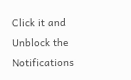Click it and Unblock the Notifications